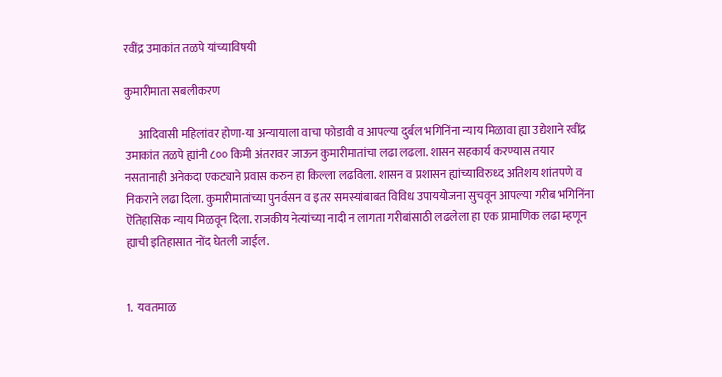रवींद्र उमाकांत तळपे यांच्याविषयी

कुमारीमाता सबलीकरण

      आदिवासी महिलांवर होणा-या अन्यायाला वाचा फोडावी व आपल्या दुर्बल भगिनिंना न्याय मिळावा ह्या उद्येशाने रवींद्र उमाकांत तळपे ह्यांनी ८०० किमी अंतरावर जाऊन कुमारीमातांचा लढा लढला. शासन सहकार्य करण्यास तयार नसतानाही अनेकदा एकट्याने प्रवास करुन हा किल्ला लढविला. शासन व प्रशासन ह्यांच्याविरुध्द अतिशय शांतपणे व निकराने लढा दिला. कुमारीमातांच्या पुनर्वसन व इतर समस्यांबाबत विविध उपाययोजना सुचवून आपल्या गरीब भगिनिंना ऎतिहासिक न्याय मिळवून दिला. राजकीय नेत्यांच्या नादी न लागता गरीबांसाठी लढलेला हा एक प्रामाणिक लढा म्हणून ह्याची इतिहासात नोंद घेतली जाईल.


1.  यवतमाळ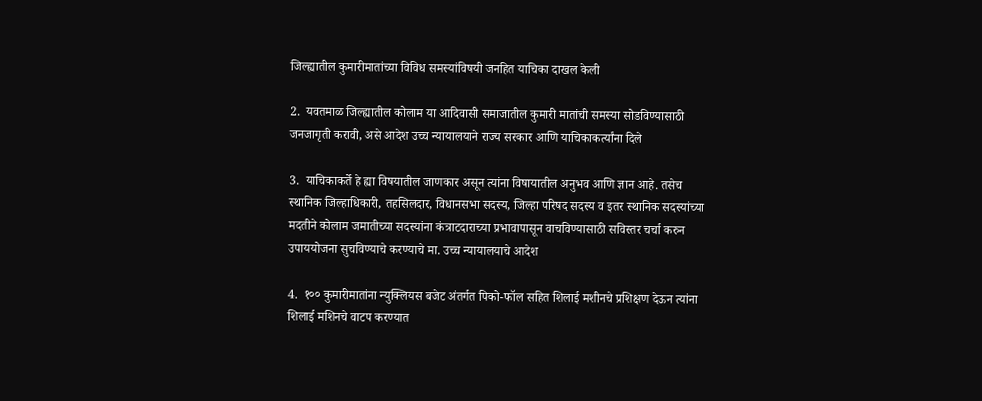जिल्ह्यातील कुमारीमातांच्या विविध समस्यांविषयी जनहित याचिका दाखल केली

2.  यवतमाळ जिल्ह्यातील कोलाम या आदिवासी समाजातील कुमारी मातांची समस्या सोडविण्यासाठी जनजागृती करावी, असे आदेश उच्च न्यायालयाने राज्य सरकार आणि याचिकाकर्त्यांना दिले

3.  याचिकाकर्ते हे ह्या विषयातील जाणकार असून त्यांना विषायातील अनुभव आणि ज्ञान आहे. तसेच स्थानिक जिल्हाधिकारी, तहसिलदार, विधानसभा सदस्य, जिल्हा परिषद सदस्य व इतर स्थानिक सदस्यांच्या मदतीने कोलाम जमातीच्या सदस्यांना कंत्राटदाराच्या प्रभावापासून वाचविण्यासाठी सविस्तर चर्चा करुन उपाययोजना सुचविण्याचे करण्याचे मा. उच्च न्यायालयाचे आदेश

4.  १०० कुमारीमातांना न्युक्लियस बजेट अंतर्गत पिको-फॉल सहित शिलाई मशीनचे प्रशिक्षण देऊन त्यांना शिलाई मशिनचे वाटप करण्यात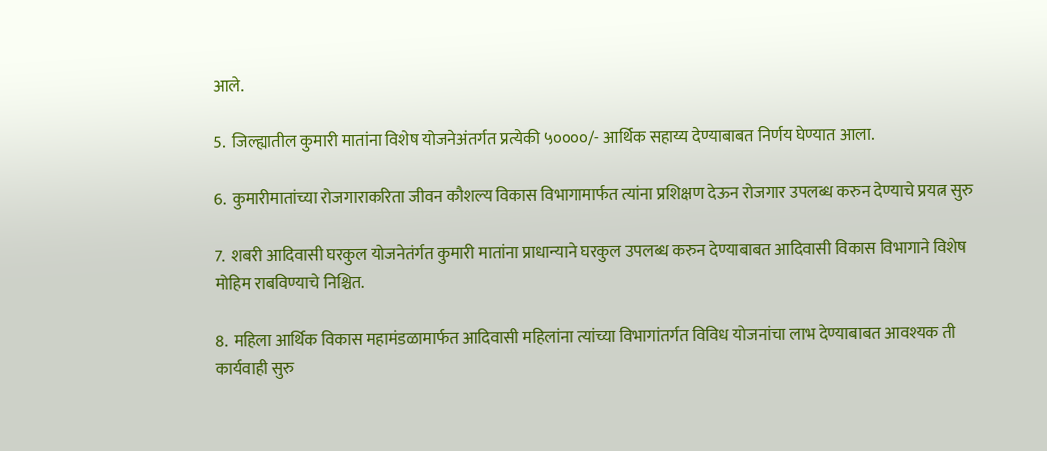आले.

5.  जिल्ह्यातील कुमारी मातांना विशेष योजनेअंतर्गत प्रत्येकी ५००००/- आर्थिक सहाय्य देण्याबाबत निर्णय घेण्यात आला.

6.  कुमारीमातांच्या रोजगाराकरिता जीवन कौशल्य विकास विभागामार्फत त्यांना प्रशिक्षण देऊन रोजगार उपलब्ध करुन देण्याचे प्रयत्न सुरु

7.  शबरी आदिवासी घरकुल योजनेतंर्गत कुमारी मातांना प्राधान्याने घरकुल उपलब्ध करुन देण्याबाबत आदिवासी विकास विभागाने विशेष मोहिम राबविण्याचे निश्चित.

8.  महिला आर्थिक विकास महामंडळामार्फत आदिवासी महिलांना त्यांच्या विभागांतर्गत विविध योजनांचा लाभ देण्याबाबत आवश्यक ती कार्यवाही सुरु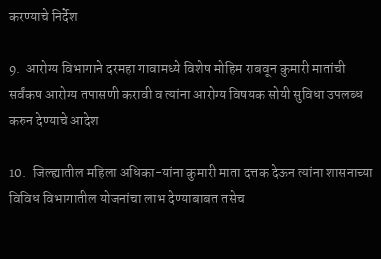करण्याचे निर्देश

9.  आरोग्य विभागाने दरमहा गावामध्ये विशेष मोहिम राबवून कुमारी मातांची सर्वंकष आरोग्य तपासणी करावी व त्यांना आरोग्य विषयक सोयी सुविधा उपलब्ध करुन देण्याचे आदेश

10.  जिल्ह्यातील महिला अधिका-यांना कुमारी माता दत्तक देऊन त्यांना शासनाच्या विविध विभागातील योजनांचा लाभ देण्याबाबत तसेच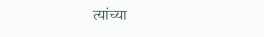त्यांच्या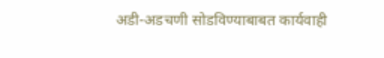अडी-अडचणी सोडविण्याबाबत कार्यवाही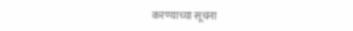करण्याच्या सूचना